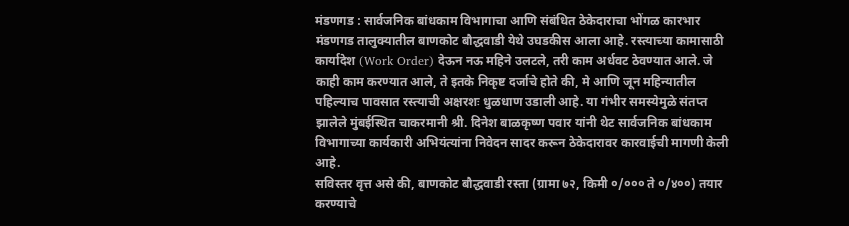मंडणगड : सार्वजनिक बांधकाम विभागाचा आणि संबंधित ठेकेदाराचा भोंगळ कारभार मंडणगड तालुक्यातील बाणकोट बौद्धवाडी येथे उघडकीस आला आहे. रस्त्याच्या कामासाठी कार्यादेश (Work Order) देऊन नऊ महिने उलटले, तरी काम अर्धवट ठेवण्यात आले. जे काही काम करण्यात आले, ते इतके निकृष्ट दर्जाचे होते की, मे आणि जून महिन्यातील पहिल्याच पावसात रस्त्याची अक्षरशः धुळधाण उडाली आहे. या गंभीर समस्येमुळे संतप्त झालेले मुंबईस्थित चाकरमानी श्री. दिनेश बाळकृष्ण पवार यांनी थेट सार्वजनिक बांधकाम विभागाच्या कार्यकारी अभियंत्यांना निवेदन सादर करून ठेकेदारावर कारवाईची मागणी केली आहे.
सविस्तर वृत्त असे की, बाणकोट बौद्धवाडी रस्ता (ग्रामा ७२, किमी ०/००० ते ०/४००) तयार करण्याचे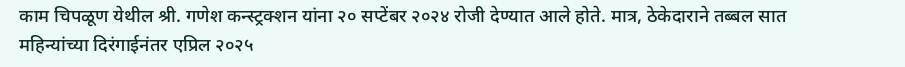काम चिपळूण येथील श्री. गणेश कन्स्ट्रक्शन यांना २० सप्टेंबर २०२४ रोजी देण्यात आले होते. मात्र, ठेकेदाराने तब्बल सात महिन्यांच्या दिरंगाईनंतर एप्रिल २०२५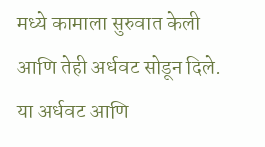मध्ये कामाला सुरुवात केली आणि तेही अर्धवट सोडून दिले.
या अर्धवट आणि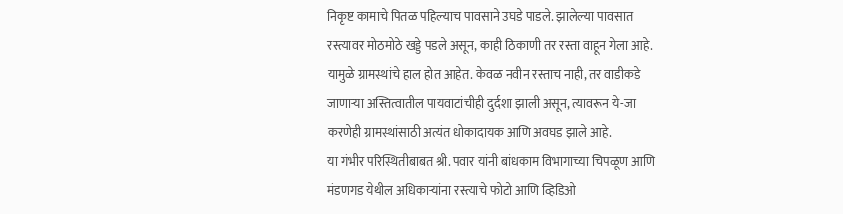निकृष्ट कामाचे पितळ पहिल्याच पावसाने उघडे पाडले. झालेल्या पावसात रस्त्यावर मोठमोठे खड्डे पडले असून, काही ठिकाणी तर रस्ता वाहून गेला आहे. यामुळे ग्रामस्थांचे हाल होत आहेत. केवळ नवीन रस्ताच नाही, तर वाडीकडे जाणाऱ्या अस्तित्वातील पायवाटांचीही दुर्दशा झाली असून, त्यावरून ये-जा करणेही ग्रामस्थांसाठी अत्यंत धोकादायक आणि अवघड झाले आहे.
या गंभीर परिस्थितीबाबत श्री. पवार यांनी बांधकाम विभागाच्या चिपळूण आणि मंडणगड येथील अधिकाऱ्यांना रस्त्याचे फोटो आणि व्हिडिओ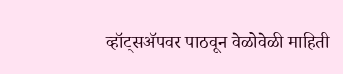व्हॉट्सॲपवर पाठवून वेळोवेळी माहिती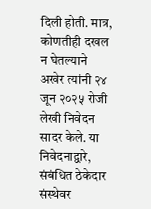दिली होती. मात्र, कोणतीही दखल न घेतल्याने अखेर त्यांनी २४ जून २०२५ रोजी लेखी निवेदन सादर केले. या निवेदनाद्वारे, संबंधित ठेकेदार संस्थेवर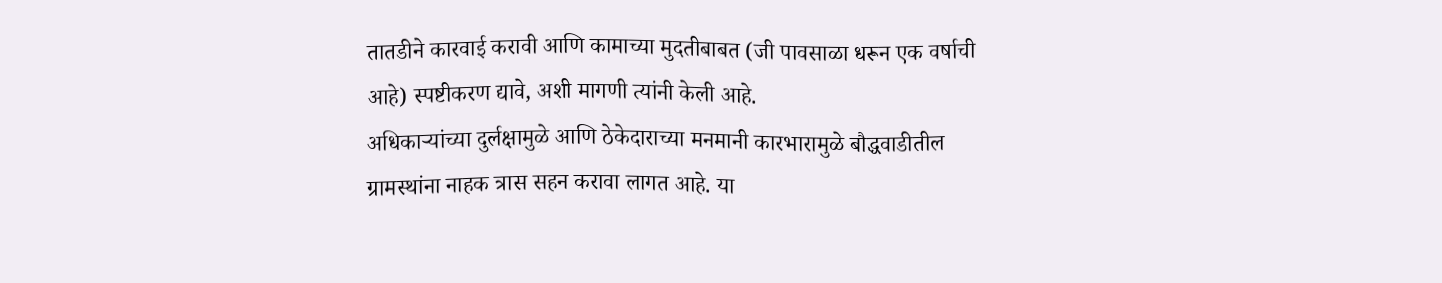तातडीने कारवाई करावी आणि कामाच्या मुदतीबाबत (जी पावसाळा धरून एक वर्षाची आहे) स्पष्टीकरण द्यावे, अशी मागणी त्यांनी केली आहे.
अधिकाऱ्यांच्या दुर्लक्षामुळे आणि ठेकेदाराच्या मनमानी कारभारामुळे बौद्धवाडीतील ग्रामस्थांना नाहक त्रास सहन करावा लागत आहे. या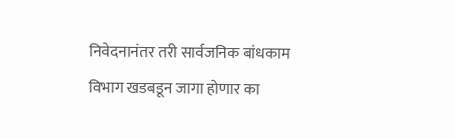निवेदनानंतर तरी सार्वजनिक बांधकाम विभाग खडबडून जागा होणार का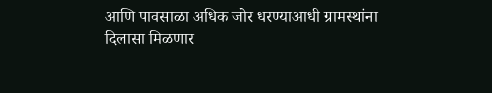आणि पावसाळा अधिक जोर धरण्याआधी ग्रामस्थांना दिलासा मिळणार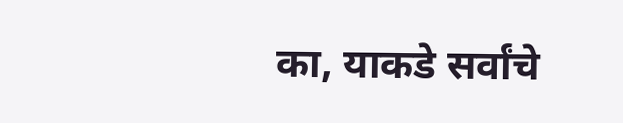का, याकडे सर्वांचे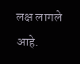लक्ष लागले आहे.